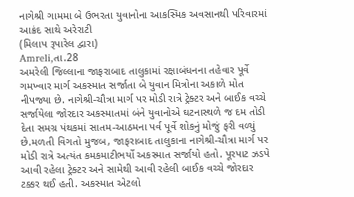નાગેશ્રી ગામમા બે ઉભરતા યુવાનોના આકસ્મિક અવસાનથી પરિવારમાં આક્રંદ સાથે અરેરાટી
(મિલાપ રૂપારેલ દ્વારા)
Amreli,તા.28
અમરેલી જિલ્લાના જાફરાબાદ તાલુકામાં રક્ષાબંધનના તહેવાર પૂર્વે ગમખ્વાર માર્ગ અકસ્માત સર્જાતા બે યુવાન મિત્રોના અકાળે મોત નીપજ્યા છે. નાગેશ્રી-ચૌત્રા માર્ગ પર મોડી રાત્રે ટ્રેક્ટર અને બાઈક વચ્ચે સર્જાયેલા જોરદાર અકસ્માતમાં બંને યુવાનોએ ઘટનાસ્થળે જ દમ તોડી દેતા સમગ્ર પંથકમાં સાતમ-આઠમના પર્વ પૂર્વે શોકનું મોજું ફરી વળ્યું છે.મળતી વિગતો મુજબ, જાફરાબાદ તાલુકાના નાગેશ્રી-ચૌત્રા માર્ગ પર મોડી રાત્રે અત્યંત કમકમાટીભર્યો અકસ્માત સર્જાયો હતો. પૂરપાટ ઝડપે આવી રહેલા ટ્રેક્ટર અને સામેથી આવી રહેલી બાઈક વચ્ચે જોરદાર ટક્કર થઈ હતી. અકસ્માત એટલો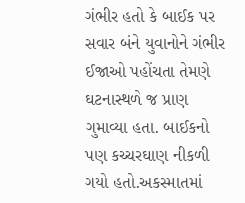ગંભીર હતો કે બાઈક પર સવાર બંને યુવાનોને ગંભીર ઈજાઓ પહોંચતા તેમણે ઘટનાસ્થળે જ પ્રાણ ગુમાવ્યા હતા. બાઈકનો પણ કચ્ચરઘાણ નીકળી ગયો હતો.અકસ્માતમાં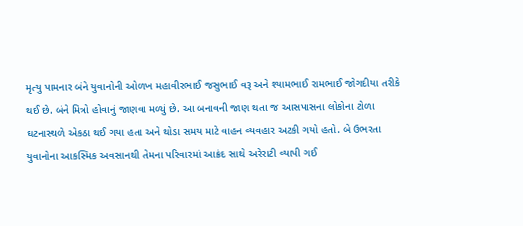મૃત્યુ પામનાર બંને યુવાનોની ઓળખ મહાવીરભાઈ જસુભાઈ વરૂ અને શ્યામભાઈ રામભાઈ જોગદીયા તરીકે થઈ છે. બંને મિત્રો હોવાનું જાણવા મળ્યું છે. આ બનાવની જાણ થતા જ આસપાસના લોકોના ટોળા ઘટનાસ્થળે એકઠા થઈ ગયા હતા અને થોડા સમય માટે વાહન વ્યવહાર અટકી ગયો હતો. બે ઉભરતા યુવાનોના આકસ્મિક અવસાનથી તેમના પરિવારમાં આક્રંદ સાથે અરેરાટી વ્યાપી ગઈ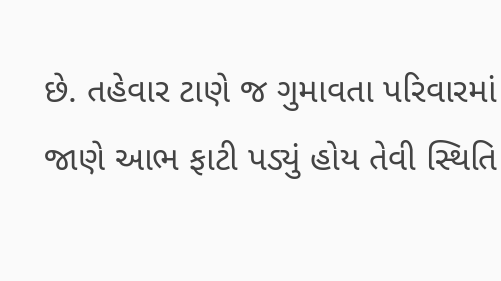છે. તહેવાર ટાણે જ ગુમાવતા પરિવારમાં જાણે આભ ફાટી પડ્યું હોય તેવી સ્થિતિ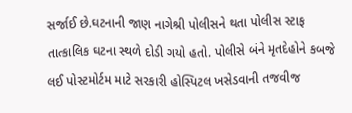સર્જાઈ છે.ઘટનાની જાણ નાગેશ્રી પોલીસને થતા પોલીસ સ્ટાફ તાત્કાલિક ઘટના સ્થળે દોડી ગયો હતો. પોલીસે બંને મૃતદેહોને કબજે લઈ પોસ્ટમોર્ટમ માટે સરકારી હોસ્પિટલ ખસેડવાની તજવીજ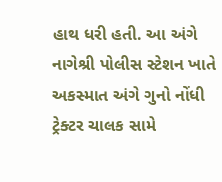હાથ ધરી હતી. આ અંગે નાગેશ્રી પોલીસ સ્ટેશન ખાતે અકસ્માત અંગે ગુનો નોંધી ટ્રેક્ટર ચાલક સામે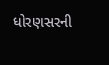ધોરણસરની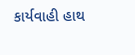કાર્યવાહી હાથ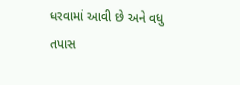ધરવામાં આવી છે અને વધુ તપાસ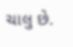ચાલુ છે.